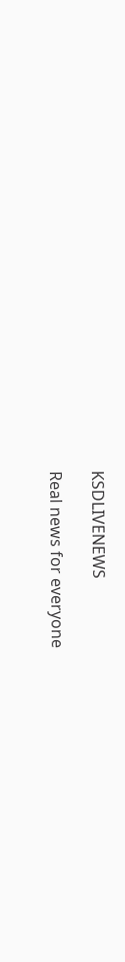KSDLIVENEWS

Real news for everyone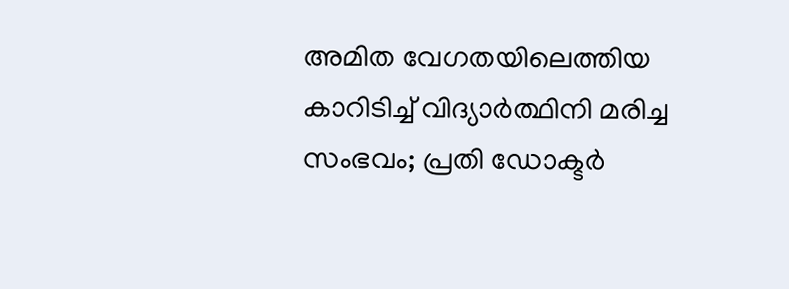അമിത വേഗതയിലെത്തിയ കാറിടിച്ച് വിദ്യാർത്ഥിനി മരിച്ച സംഭവം; പ്രതി ഡോക്ടർ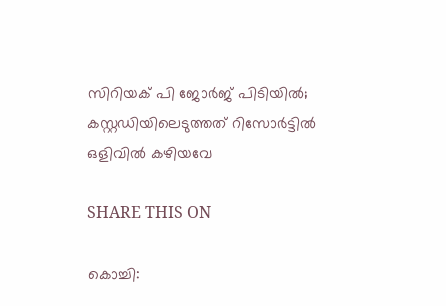സിറിയക് പി ജോർജ് പിടിയിൽ; കസ്റ്റഡിയിലെടുത്തത് റിസോര്‍ട്ടില്‍ ഒളിവില്‍ കഴിയവേ

SHARE THIS ON

കൊച്ചി: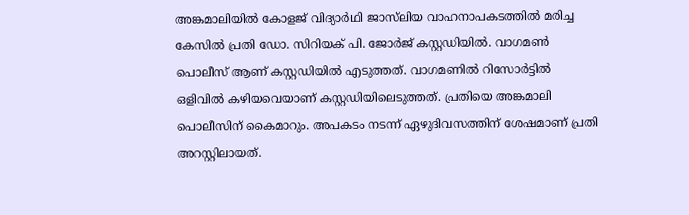അങ്കമാലിയിൽ കോളജ് വിദ്യാർഥി ജാസ്‍ലിയ വാഹനാപകടത്തിൽ മരിച്ച കേസിൽ പ്രതി ഡോ. സിറിയക് പി. ജോർജ് കസ്റ്റഡിയിൽ. വാഗമൺ പൊലീസ് ആണ് കസ്റ്റഡിയിൽ എടുത്തത്. വാഗമണില്‍ റിസോര്‍ട്ടില്‍ ഒളിവില്‍ കഴിയവെയാണ് കസ്റ്റഡിയിലെടുത്തത്. പ്രതിയെ അങ്കമാലി പൊലീസിന് കൈമാറും. അപകടം നടന്ന് ഏഴുദിവസത്തിന് ശേഷമാണ് പ്രതി അറസ്റ്റിലായത്.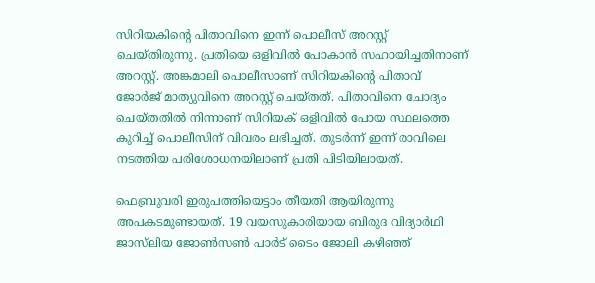സിറിയകിന്റെ പിതാവിനെ ഇന്ന് പൊലീസ് അറസ്റ്റ് ചെയ്തിരുന്നു. പ്രതിയെ ഒളിവിൽ പോകാൻ സഹായിച്ചതിനാണ് അറസ്റ്റ്. അങ്കമാലി പൊലീസാണ് സിറിയകിന്റെ പിതാവ് ജോർജ് മാത്യുവിനെ അറസ്റ്റ് ചെയ്തത്. പിതാവിനെ ചോദ്യം ചെയ്തതില്‍ നിന്നാണ് സിറിയക് ഒളിവില്‍ പോയ സ്ഥലത്തെ കുറിച്ച് പൊലീസിന് വിവരം ലഭിച്ചത്. തുടര്‍ന്ന് ഇന്ന് രാവിലെ നടത്തിയ പരിശോധനയിലാണ് പ്രതി പിടിയിലായത്.

ഫെബ്രുവരി ഇരുപത്തിയെട്ടാം തീയതി ആയിരുന്നു അപകടമുണ്ടായത്. 19 വയസുകാരിയായ ബിരുദ വിദ്യാർഥി ജാസ്‌ലിയ ജോൺസൺ പാർട് ടൈം ജോലി കഴിഞ്ഞ്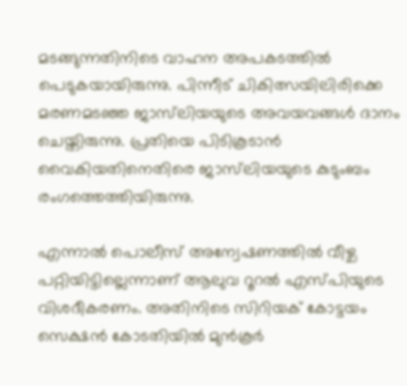മടങ്ങുന്നതിനിടെ വാഹന അപകടത്തിൽ പെടുകയായിരുന്നു. പിന്നീട് ചികിത്സയിലിരിക്കെ മരണമടഞ്ഞ ജാസ്‌ലിയയുടെ അവയവങ്ങൾ ദാനം ചെയ്തിരുന്നു. പ്രതിയെ പിടികൂടാന്‍ വൈകിയതിനെതിരെ ജാസ്‌ലിയയുടെ കുടുംബം രംഗത്തെത്തിയിരുന്നു.

എന്നാല്‍ പൊലീസ് അന്വേഷണത്തിൽ വീഴ്ച പറ്റിയിട്ടില്ലെന്നാണ് ആലുവ റൂറൽ എസ്പിയുടെ വിശദീകരണം. അതിനിടെ സിറിയക് കോട്ടയം സെക്ഷൻ കോടതിയിൽ മുൻകൂർ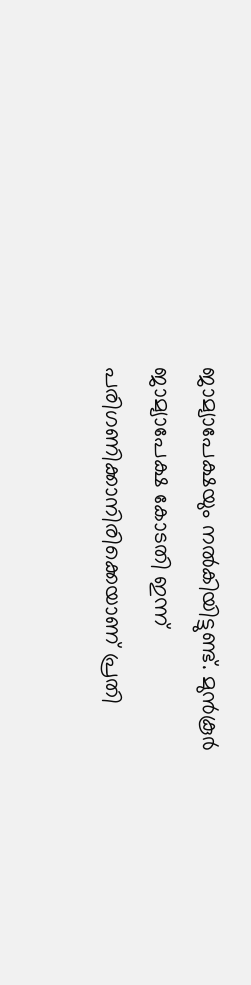ജാമ്യാപേക്ഷയും നൽകിയിട്ടുണ്ട്. മുൻകൂർ ജാമ്യാപേക്ഷ കോടതി ഇന്ന് പരിഗണിക്കാനിരിക്കെയാണ് പ്രതി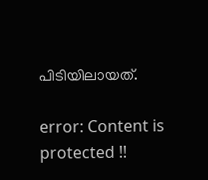പിടിയിലായത്.

error: Content is protected !!